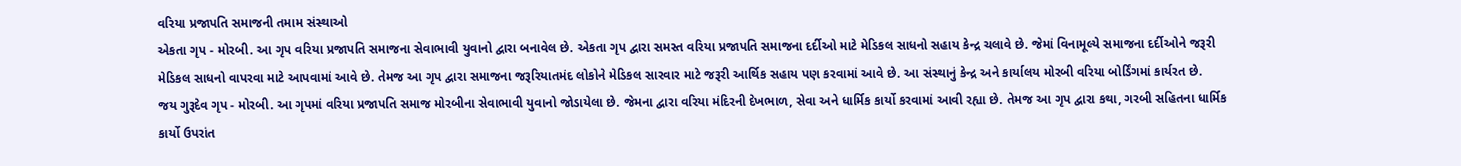વરિયા પ્રજાપતિ સમાજની તમામ સંસ્થાઓ
એકતા ગૃપ - મોરબી. આ ગૃપ વરિયા પ્રજાપતિ સમાજના સેવાભાવી યુવાનો દ્વારા બનાવેલ છે. એકતા ગૃપ દ્વારા સમસ્ત વરિયા પ્રજાપતિ સમાજના દર્દીઓ માટે મેડિકલ સાધનો સહાય કેન્દ્ર ચલાવે છે. જેમાં વિનામૂલ્યે સમાજના દર્દીઓને જરૂરી મેડિકલ સાધનો વાપરવા માટે આપવામાં આવે છે. તેમજ આ ગૃપ દ્વારા સમાજના જરૂરિયાતમંદ લોકોને મેડિકલ સારવાર માટે જરૂરી આર્થિક સહાય પણ કરવામાં આવે છે. આ સંસ્થાનું કેન્દ્ર અને કાર્યાલય મોરબી વરિયા બોર્ડિંગમાં કાર્યરત છે.
જય ગુરૂદેવ ગૃપ - મોરબી. આ ગૃપમાં વરિયા પ્રજાપતિ સમાજ મોરબીના સેવાભાવી યુવાનો જોડાયેલા છે. જેમના દ્વારા વરિયા મંદિરની દેખભાળ, સેવા અને ધાર્મિક કાર્યો કરવામાં આવી રહ્યા છે. તેમજ આ ગૃપ દ્વારા કથા, ગરબી સહિતના ધાર્મિક કાર્યો ઉપરાંત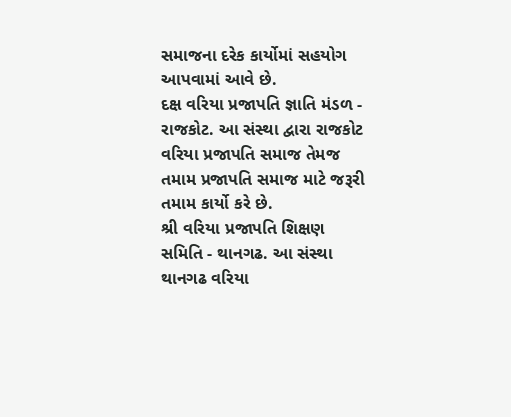સમાજના દરેક કાર્યોમાં સહયોગ આપવામાં આવે છે.
દક્ષ વરિયા પ્રજાપતિ જ્ઞાતિ મંડળ - રાજકોટ. આ સંસ્થા દ્વારા રાજકોટ વરિયા પ્રજાપતિ સમાજ તેમજ તમામ પ્રજાપતિ સમાજ માટે જરૂરી તમામ કાર્યો કરે છે.
શ્રી વરિયા પ્રજાપતિ શિક્ષણ સમિતિ - થાનગઢ. આ સંસ્થા થાનગઢ વરિયા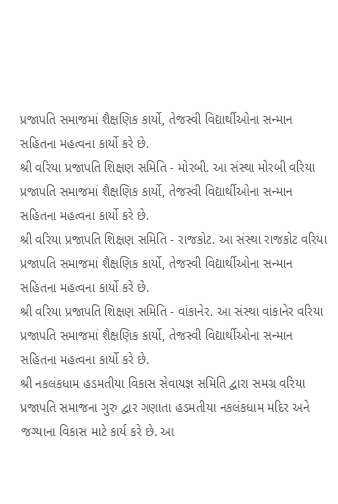પ્રજાપતિ સમાજમાં શૈક્ષણિક કાર્યો, તેજસ્વી વિદ્યાર્થીઓના સન્માન સહિતના મહત્વના કાર્યો કરે છે.
શ્રી વરિયા પ્રજાપતિ શિક્ષણ સમિતિ - મોરબી. આ સંસ્થા મોરબી વરિયા પ્રજાપતિ સમાજમાં શૈક્ષણિક કાર્યો, તેજસ્વી વિદ્યાર્થીઓના સન્માન સહિતના મહત્વના કાર્યો કરે છે.
શ્રી વરિયા પ્રજાપતિ શિક્ષણ સમિતિ - રાજકોટ. આ સંસ્થા રાજકોટ વરિયા પ્રજાપતિ સમાજમાં શૈક્ષણિક કાર્યો, તેજસ્વી વિદ્યાર્થીઓના સન્માન સહિતના મહત્વના કાર્યો કરે છે.
શ્રી વરિયા પ્રજાપતિ શિક્ષણ સમિતિ - વાંકાનેર. આ સંસ્થા વાંકાનેર વરિયા પ્રજાપતિ સમાજમાં શૈક્ષણિક કાર્યો, તેજસ્વી વિદ્યાર્થીઓના સન્માન સહિતના મહત્વના કાર્યો કરે છે.
શ્રી નકલંકધામ હડમતીયા વિકાસ સેવાયજ્ઞ સમિતિ દ્વારા સમગ્ર વરિયા પ્રજાપતિ સમાજના ગુરુ દ્વાર ગણાતા હડમતીયા નકલંકધામ મદિર અને જગ્યાના વિકાસ માટે કાર્ય કરે છે. આ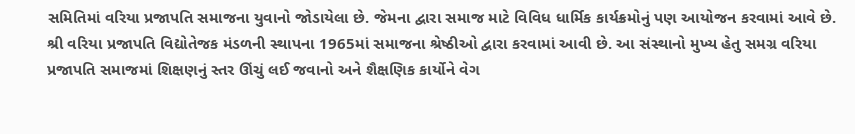સમિતિમાં વરિયા પ્રજાપતિ સમાજના યુવાનો જોડાયેલા છે. જેમના દ્વારા સમાજ માટે વિવિધ ધાર્મિક કાર્યક્રમોનું પણ આયોજન કરવામાં આવે છે.
શ્રી વરિયા પ્રજાપતિ વિદ્યોતેજક મંડળની સ્થાપના 1965માં સમાજના શ્રેષ્ઠીઓ દ્વારા કરવામાં આવી છે. આ સંસ્થાનો મુખ્ય હેતુ સમગ્ર વરિયા પ્રજાપતિ સમાજમાં શિક્ષણનું સ્તર ઊંચું લઈ જવાનો અને શૈક્ષણિક કાર્યોને વેગ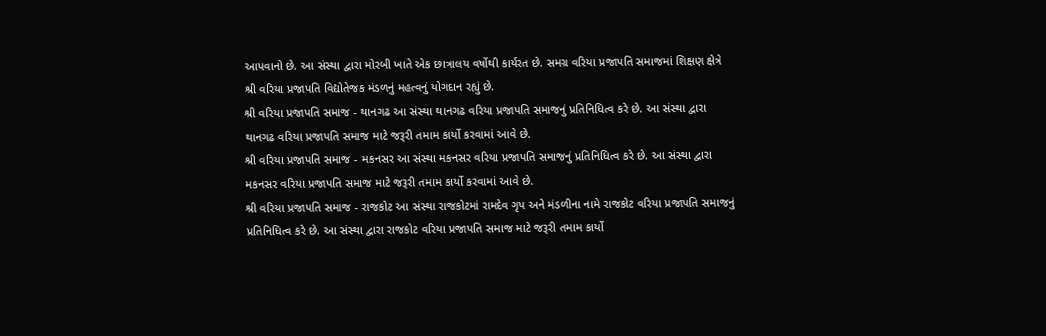આપવાનો છે. આ સંસ્થા દ્વારા મોરબી ખાતે એક છાત્રાલય વર્ષોથી કાર્યરત છે. સમગ્ર વરિયા પ્રજાપતિ સમાજમાં શિક્ષણ ક્ષેત્રે શ્રી વરિયા પ્રજાપતિ વિદ્યોતેજક મંડળનું મહત્વનું યોગદાન રહ્યું છે.
શ્રી વરિયા પ્રજાપતિ સમાજ - થાનગઢ આ સંસ્થા થાનગઢ વરિયા પ્રજાપતિ સમાજનું પ્રતિનિધિત્વ કરે છે. આ સંસ્થા દ્વારા થાનગઢ વરિયા પ્રજાપતિ સમાજ માટે જરૂરી તમામ કાર્યો કરવામાં આવે છે.
શ્રી વરિયા પ્રજાપતિ સમાજ - મકનસર આ સંસ્થા મકનસર વરિયા પ્રજાપતિ સમાજનું પ્રતિનિધિત્વ કરે છે. આ સંસ્થા દ્વારા મકનસર વરિયા પ્રજાપતિ સમાજ માટે જરૂરી તમામ કાર્યો કરવામાં આવે છે.
શ્રી વરિયા પ્રજાપતિ સમાજ - રાજકોટ આ સંસ્થા રાજકોટમાં રામદેવ ગૃપ અને મંડળીના નામે રાજકોટ વરિયા પ્રજાપતિ સમાજનું પ્રતિનિધિત્વ કરે છે. આ સંસ્થા દ્વારા રાજકોટ વરિયા પ્રજાપતિ સમાજ માટે જરૂરી તમામ કાર્યો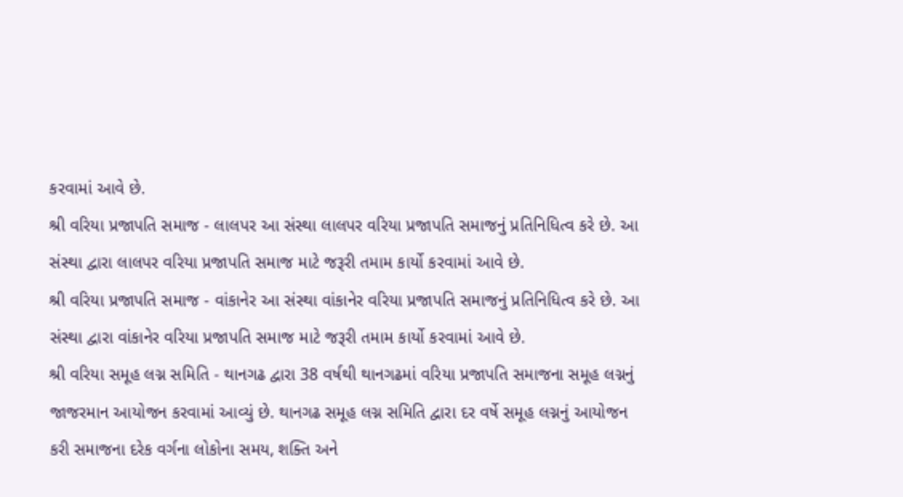કરવામાં આવે છે.
શ્રી વરિયા પ્રજાપતિ સમાજ - લાલપર આ સંસ્થા લાલપર વરિયા પ્રજાપતિ સમાજનું પ્રતિનિધિત્વ કરે છે. આ સંસ્થા દ્વારા લાલપર વરિયા પ્રજાપતિ સમાજ માટે જરૂરી તમામ કાર્યો કરવામાં આવે છે.
શ્રી વરિયા પ્રજાપતિ સમાજ - વાંકાનેર આ સંસ્થા વાંકાનેર વરિયા પ્રજાપતિ સમાજનું પ્રતિનિધિત્વ કરે છે. આ સંસ્થા દ્વારા વાંકાનેર વરિયા પ્રજાપતિ સમાજ માટે જરૂરી તમામ કાર્યો કરવામાં આવે છે.
શ્રી વરિયા સમૂહ લગ્ન સમિતિ - થાનગઢ દ્વારા 38 વર્ષથી થાનગઢમાં વરિયા પ્રજાપતિ સમાજના સમૂહ લગ્નનું જાજરમાન આયોજન કરવામાં આવ્યું છે. થાનગઢ સમૂહ લગ્ન સમિતિ દ્વારા દર વર્ષે સમૂહ લગ્નનું આયોજન કરી સમાજના દરેક વર્ગના લોકોના સમય, શક્તિ અને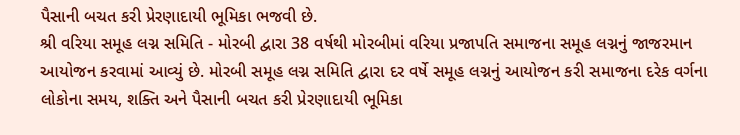પૈસાની બચત કરી પ્રેરણાદાયી ભૂમિકા ભજવી છે.
શ્રી વરિયા સમૂહ લગ્ન સમિતિ - મોરબી દ્વારા 38 વર્ષથી મોરબીમાં વરિયા પ્રજાપતિ સમાજના સમૂહ લગ્નનું જાજરમાન આયોજન કરવામાં આવ્યું છે. મોરબી સમૂહ લગ્ન સમિતિ દ્વારા દર વર્ષે સમૂહ લગ્નનું આયોજન કરી સમાજના દરેક વર્ગના લોકોના સમય, શક્તિ અને પૈસાની બચત કરી પ્રેરણાદાયી ભૂમિકા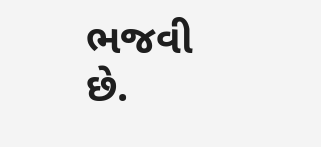ભજવી છે.